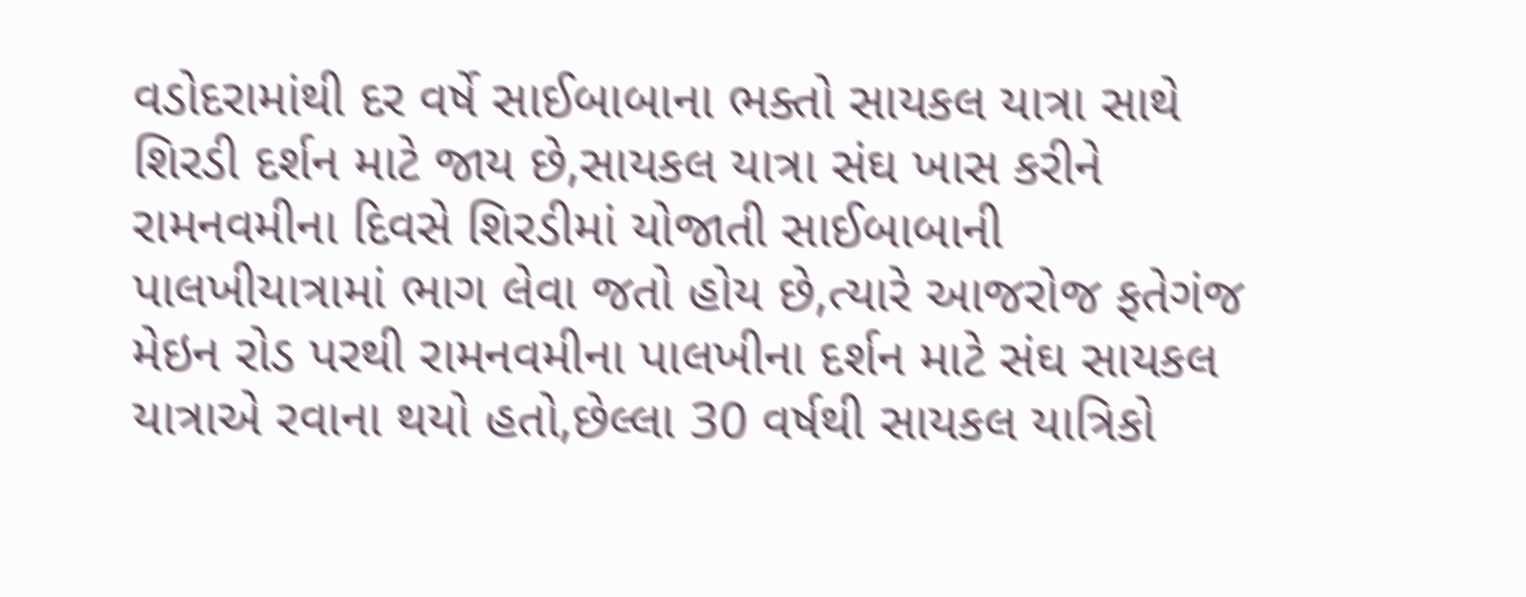વડોદરામાંથી દર વર્ષે સાઈબાબાના ભક્તો સાયકલ યાત્રા સાથે શિરડી દર્શન માટે જાય છે,સાયકલ યાત્રા સંઘ ખાસ કરીને રામનવમીના દિવસે શિરડીમાં યોજાતી સાઈબાબાની પાલખીયાત્રામાં ભાગ લેવા જતો હોય છે,ત્યારે આજરોજ ફતેગંજ મેઇન રોડ પરથી રામનવમીના પાલખીના દર્શન માટે સંઘ સાયકલ યાત્રાએ રવાના થયો હતો,છેલ્લા 30 વર્ષથી સાયકલ યાત્રિકો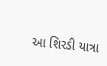આ શિરડી યાત્રા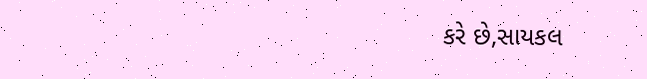કરે છે,સાયકલ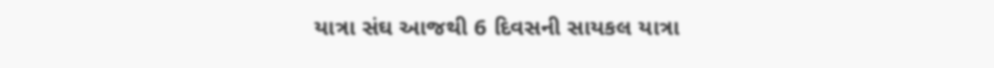યાત્રા સંઘ આજથી 6 દિવસની સાયકલ યાત્રા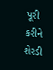પૂરી કરીને શેરડી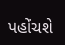પહોંચશે